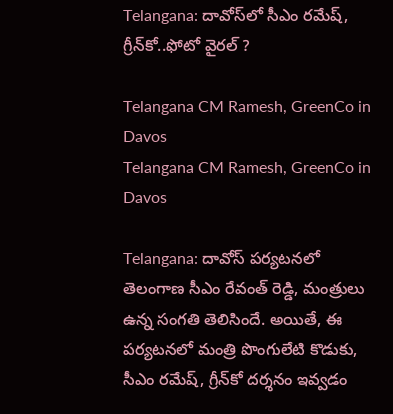Telangana: దావోస్‌లో సీఎం రమేష్, గ్రీన్‌కో..ఫోటో వైర‌ల్‌ ?

Telangana CM Ramesh, GreenCo in Davos
Telangana CM Ramesh, GreenCo in Davos

Telangana: దావోస్ ప‌ర్య‌ట‌న‌లో తెలంగాణ సీఎం రేవంత్ రెడ్డి, మంత్రులు ఉన్న సంగ‌తి తెలిసిందే. అయితే, ఈ ప‌ర్య‌ట‌న‌లో మంత్రి పొంగులేటి కొడుకు, సీఎం రమేష్, గ్రీన్‌కో ద‌ర్శ‌నం ఇవ్వ‌డం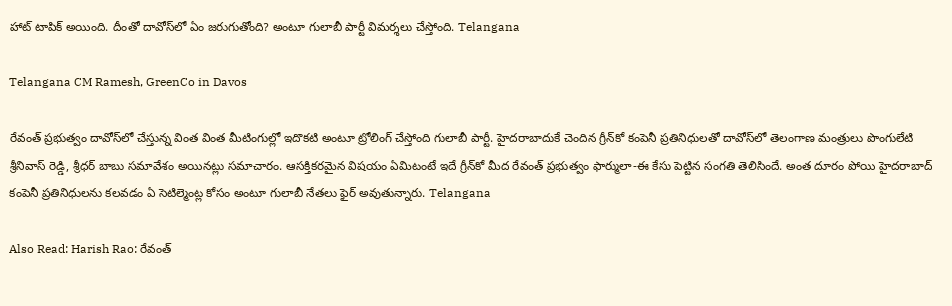హాట్ టాపిక్ అయింది. దీంతో దావోస్‌లో ఏం జరుగుతోంది? అంటూ గులాబీ పార్టీ విమ‌ర్శ‌లు చేస్తోంది. Telangana

Telangana CM Ramesh, GreenCo in Davos

రేవంత్ ప్రభుత్వం దావోస్‌లో చేస్తున్న వింత వింత మీటింగుల్లో ఇదొకటి అంటూ ట్రోలింగ్ చేస్తోంది గులాబీ పార్టీ. హైదరాబాదుకే చెందిన గ్రీన్‌కో కంపెనీ ప్రతినిధులతో దావోస్‌లో తెలంగాణ మంత్రులు పొంగులేటి శ్రీనివాస్ రెడ్డి, శ్రీధర్ బాబు సమావేశం అయినట్లు స‌మాచారం. ఆసక్తికరమైన విషయం ఏమిటంటే ఇదే గ్రీన్‌కో మీద రేవంత్ ప్రభుత్వం ఫార్ములా-ఈ కేసు పెట్టిన సంగ‌తి తెలిసిందే. అంత దూరం పోయి హైదరాబాద్ కంపెనీ ప్రతినిధులను కలవడం ఏ సెటిల్మెంట్ల కోసం అంటూ గులాబీ నేత‌లు ఫైర్ అవుతున్నారు. Telangana

Also Read: Harish Rao: రేవంత్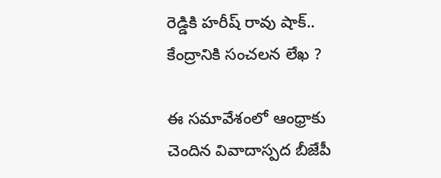రెడ్డికి హ‌రీష్ రావు షాక్.. కేంద్రానికి సంచ‌ల‌న లేఖ ?

ఈ సమావేశంలో ఆంధ్రాకు చెందిన వివాదాస్పద బీజేపీ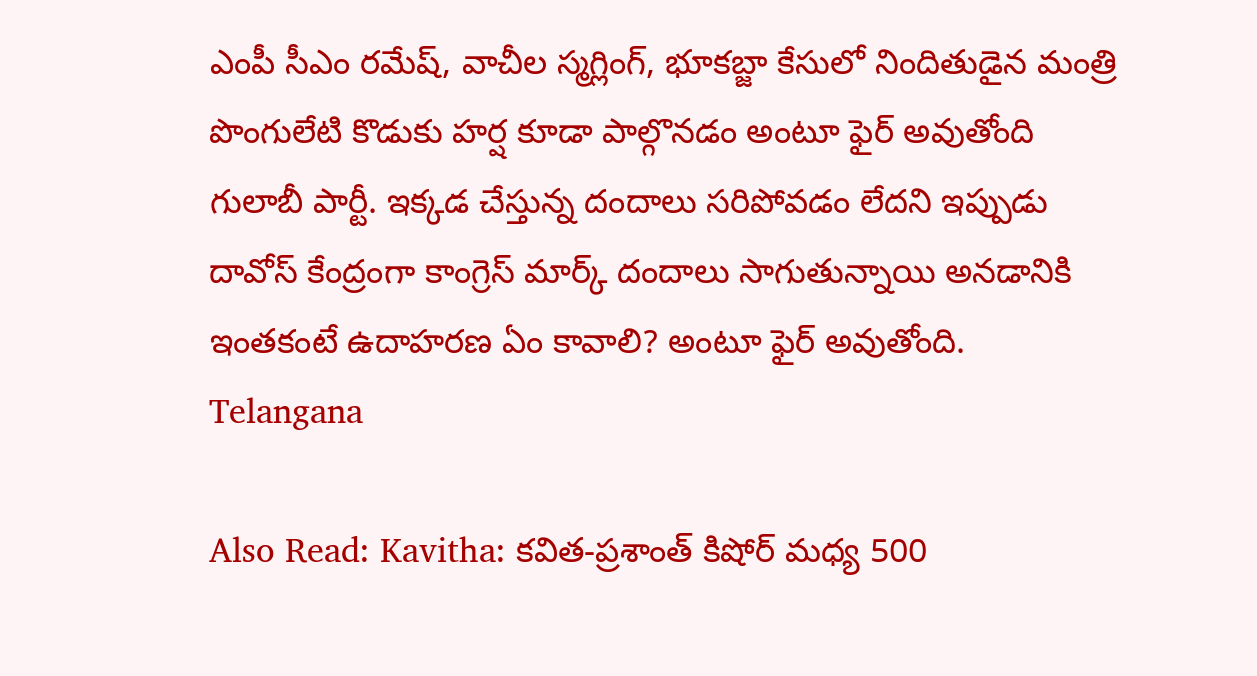ఎంపీ సీఎం రమేష్, వాచీల స్మగ్లింగ్, భూకబ్జా కేసులో నిందితుడైన మంత్రి పొంగులేటి కొడుకు హర్ష కూడా పాల్గొనడం అంటూ ఫైర్ అవుతోంది గులాబీ పార్టీ. ఇక్కడ చేస్తున్న దందాలు సరిపోవడం లేదని ఇప్పుడు దావోస్ కేంద్రంగా కాంగ్రెస్ మార్క్ దందాలు సాగుతున్నాయి అనడానికి ఇంతకంటే ఉదాహరణ ఏం కావాలి? అంటూ ఫైర్ అవుతోంది. Telangana

Also Read: Kavitha: కవిత-ప్రశాంత్ కిషోర్ మధ్య 500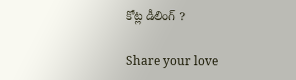కోట్ల డీలింగ్ ?

Share your love